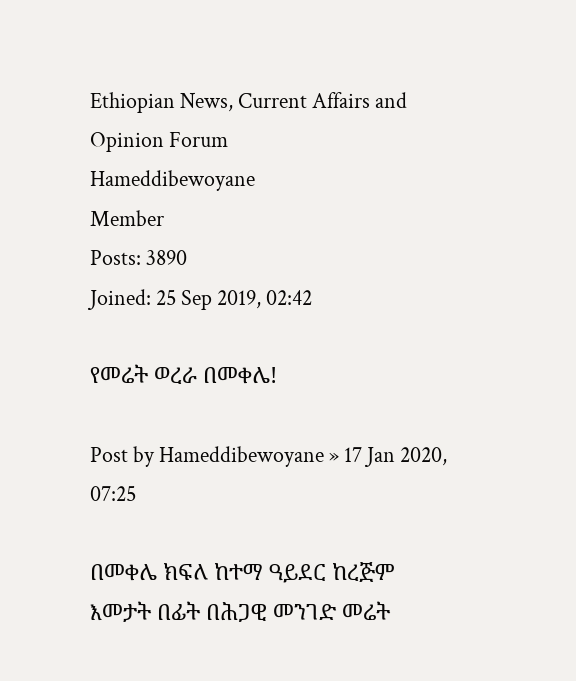Ethiopian News, Current Affairs and Opinion Forum
Hameddibewoyane
Member
Posts: 3890
Joined: 25 Sep 2019, 02:42

የመሬት ወረራ በመቀሌ!

Post by Hameddibewoyane » 17 Jan 2020, 07:25

በመቀሌ ክፍለ ከተማ ዓይደር ከረጅም እመታት በፊት በሕጋዊ መንገድ መሬት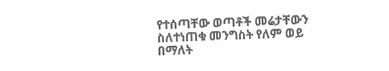የተሰጣቸው ወጣቶች መሬታቸውን ስለተነጠቁ መንግስት የለም ወይ በማለት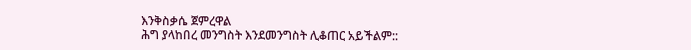እንቅስቃሴ ጀምረዋል
ሕግ ያላከበረ መንግስት እንደመንግስት ሊቆጠር አይችልም::